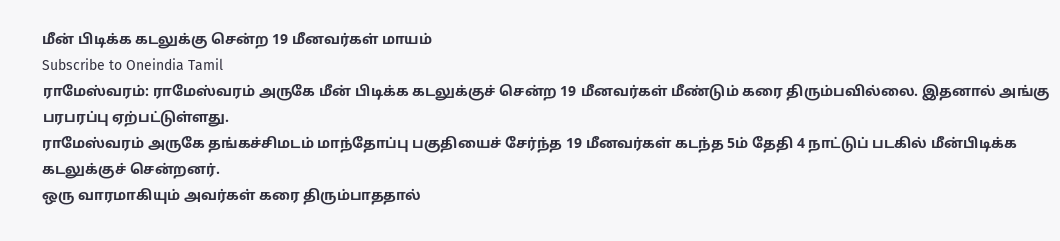மீன் பிடிக்க கடலுக்கு சென்ற 19 மீனவர்கள் மாயம்
Subscribe to Oneindia Tamil
ராமேஸ்வரம்: ராமேஸ்வரம் அருகே மீன் பிடிக்க கடலுக்குச் சென்ற 19 மீனவர்கள் மீண்டும் கரை திரும்பவில்லை. இதனால் அங்கு பரபரப்பு ஏற்பட்டுள்ளது.
ராமேஸ்வரம் அருகே தங்கச்சிமடம் மாந்தோப்பு பகுதியைச் சேர்ந்த 19 மீனவர்கள் கடந்த 5ம் தேதி 4 நாட்டுப் படகில் மீன்பிடிக்க கடலுக்குச் சென்றனர்.
ஒரு வாரமாகியும் அவர்கள் கரை திரும்பாததால்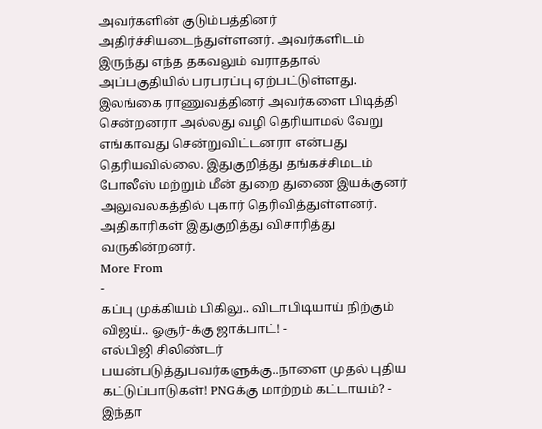அவர்களின் குடும்பத்தினர் அதிர்ச்சியடைந்துள்ளனர். அவர்களிடம் இருந்து எந்த தகவலும் வராததால் அப்பகுதியில் பரபரப்பு ஏற்பட்டுள்ளது.
இலங்கை ராணுவத்தினர் அவர்களை பிடித்தி சென்றனரா அல்லது வழி தெரியாமல் வேறு எங்காவது சென்றுவிட்டனரா என்பது தெரியவில்லை. இதுகுறித்து தங்கச்சிமடம் போலீஸ் மற்றும் மீன் துறை துணை இயக்குனர் அலுவலகத்தில் புகார் தெரிவித்துள்ளனர். அதிகாரிகள் இதுகுறித்து விசாரித்து வருகின்றனர்.
More From
-
கப்பு முக்கியம் பிகிலு.. விடாபிடியாய் நிற்கும் விஜய்.. ஓசூர்-க்கு ஜாக்பாட்! -
எல்பிஜி சிலிண்டர் பயன்படுத்துபவர்களுக்கு..நாளை முதல் புதிய கட்டுப்பாடுகள்! PNGக்கு மாற்றம் கட்டாயம்? -
இந்தா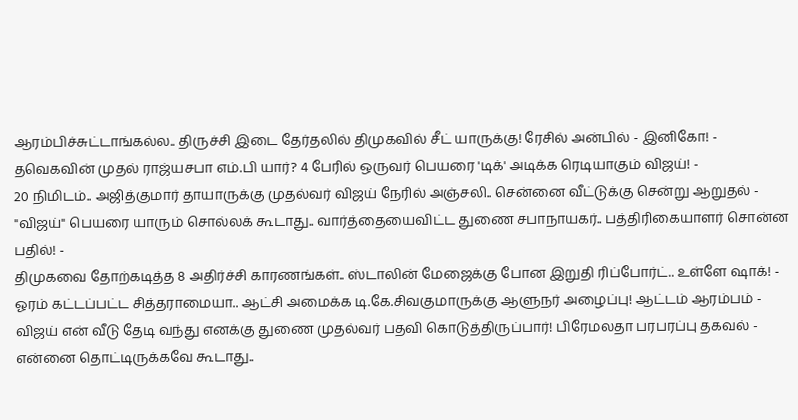ஆரம்பிச்சுட்டாங்கல்ல.. திருச்சி இடை தேர்தலில் திமுகவில் சீட் யாருக்கு! ரேசில் அன்பில் - இனிகோ! -
தவெகவின் முதல் ராஜ்யசபா எம்.பி யார்? 4 பேரில் ஒருவர் பெயரை 'டிக்' அடிக்க ரெடியாகும் விஜய்! -
20 நிமிடம்.. அஜித்குமார் தாயாருக்கு முதல்வர் விஜய் நேரில் அஞ்சலி.. சென்னை வீட்டுக்கு சென்று ஆறுதல் -
"விஜய்" பெயரை யாரும் சொல்லக் கூடாது.. வார்த்தையைவிட்ட துணை சபாநாயகர்.. பத்திரிகையாளர் சொன்ன பதில்! -
திமுகவை தோற்கடித்த 8 அதிர்ச்சி காரணங்கள்.. ஸ்டாலின் மேஜைக்கு போன இறுதி ரிப்போர்ட்.. உள்ளே ஷாக்! -
ஓரம் கட்டப்பட்ட சித்தராமையா.. ஆட்சி அமைக்க டி.கே.சிவகுமாருக்கு ஆளுநர் அழைப்பு! ஆட்டம் ஆரம்பம் -
விஜய் என் வீடு தேடி வந்து எனக்கு துணை முதல்வர் பதவி கொடுத்திருப்பார்! பிரேமலதா பரபரப்பு தகவல் -
என்னை தொட்டிருக்கவே கூடாது..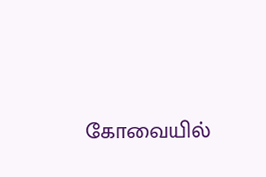கோவையில்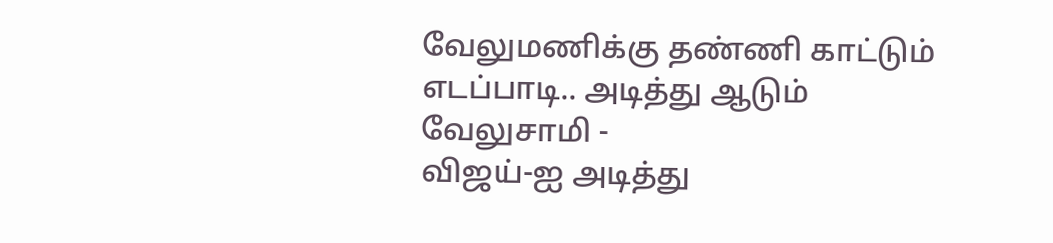வேலுமணிக்கு தண்ணி காட்டும் எடப்பாடி.. அடித்து ஆடும் வேலுசாமி -
விஜய்-ஐ அடித்து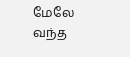மேலே வந்த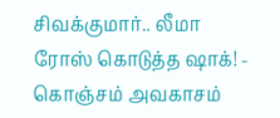சிவக்குமார்.. லீமா ரோஸ் கொடுத்த ஷாக்! -
கொஞ்சம் அவகாசம்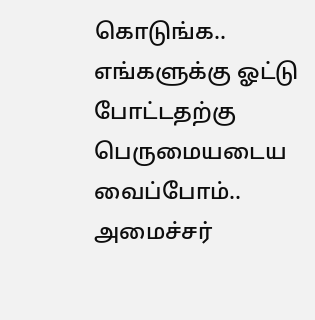கொடுங்க.. எங்களுக்கு ஓட்டு போட்டதற்கு பெருமையடைய வைப்போம்.. அமைச்சர்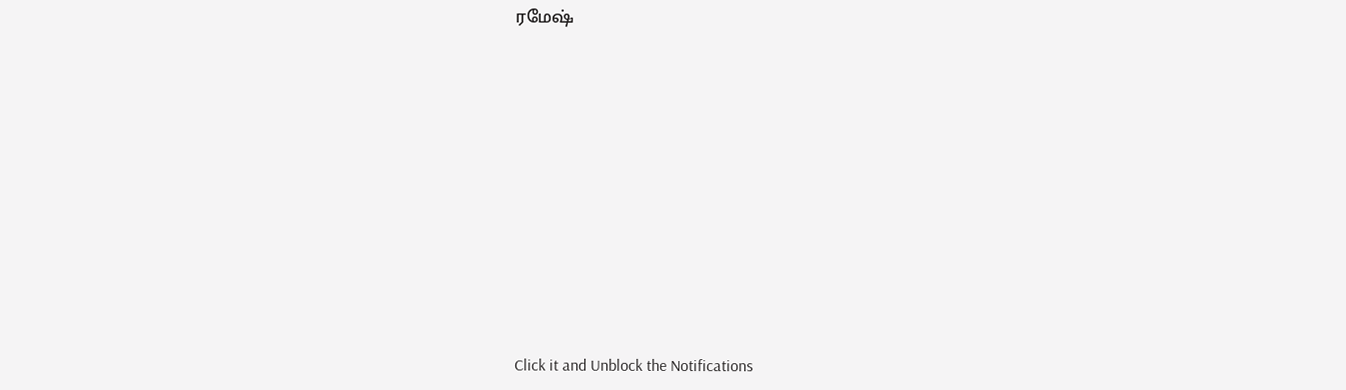ரமேஷ்












Click it and Unblock the Notifications